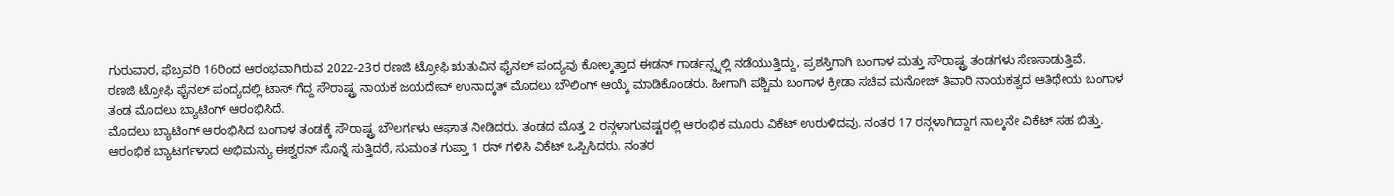ಗುರುವಾರ, ಫೆಬ್ರವರಿ 16ರಿಂದ ಆರಂಭವಾಗಿರುವ 2022-23ರ ರಣಜಿ ಟ್ರೋಫಿ ಋತುವಿನ ಫೈನಲ್ ಪಂದ್ಯವು ಕೋಲ್ಕತ್ತಾದ ಈಡನ್ ಗಾರ್ಡನ್ಸ್ನಲ್ಲಿ ನಡೆಯುತ್ತಿದ್ದು, ಪ್ರಶಸ್ತಿಗಾಗಿ ಬಂಗಾಳ ಮತ್ತು ಸೌರಾಷ್ಟ್ರ ತಂಡಗಳು ಸೆಣಸಾಡುತ್ತಿವೆ.
ರಣಜಿ ಟ್ರೋಫಿ ಫೈನಲ್ ಪಂದ್ಯದಲ್ಲಿ ಟಾಸ್ ಗೆದ್ದ ಸೌರಾಷ್ಟ್ರ ನಾಯಕ ಜಯದೇವ್ ಉನಾದ್ಕತ್ ಮೊದಲು ಬೌಲಿಂಗ್ ಆಯ್ಕೆ ಮಾಡಿಕೊಂಡರು. ಹೀಗಾಗಿ ಪಶ್ಚಿಮ ಬಂಗಾಳ ಕ್ರೀಡಾ ಸಚಿವ ಮನೋಜ್ ತಿವಾರಿ ನಾಯಕತ್ವದ ಆತಿಥೇಯ ಬಂಗಾಳ ತಂಡ ಮೊದಲು ಬ್ಯಾಟಿಂಗ್ ಆರಂಭಿಸಿದೆ.
ಮೊದಲು ಬ್ಯಾಟಿಂಗ್ ಆರಂಭಿಸಿದ ಬಂಗಾಳ ತಂಡಕ್ಕೆ ಸೌರಾಷ್ಟ್ರ ಬೌಲರ್ಗಳು ಆಘಾತ ನೀಡಿದರು. ತಂಡದ ಮೊತ್ತ 2 ರನ್ಗಳಾಗುವಷ್ಟರಲ್ಲಿ ಆರಂಭಿಕ ಮೂರು ವಿಕೆಟ್ ಉರುಳಿದವು. ನಂತರ 17 ರನ್ಗಳಾಗಿದ್ದಾಗ ನಾಲ್ಕನೇ ವಿಕೆಟ್ ಸಹ ಬಿತ್ತು.
ಆರಂಭಿಕ ಬ್ಯಾಟರ್ಗಳಾದ ಅಭಿಮನ್ಯು ಈಶ್ವರನ್ ಸೊನ್ನೆ ಸುತ್ತಿದರೆ, ಸುಮಂತ ಗುಪ್ತಾ 1 ರನ್ ಗಳಿಸಿ ವಿಕೆಟ್ ಒಪ್ಪಿಸಿದರು. ನಂತರ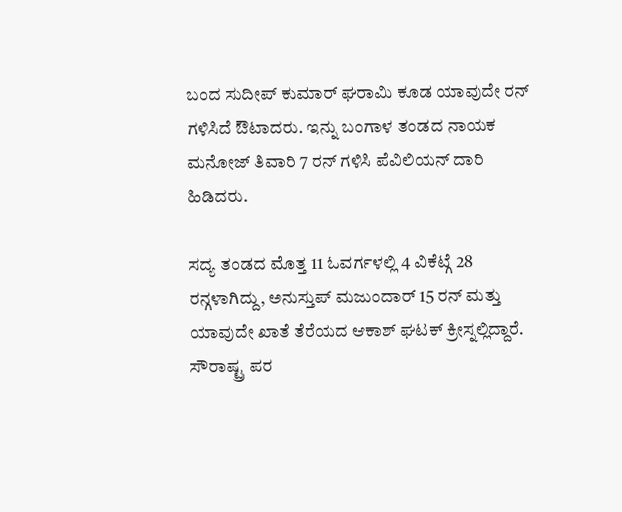ಬಂದ ಸುದೀಪ್ ಕುಮಾರ್ ಘರಾಮಿ ಕೂಡ ಯಾವುದೇ ರನ್ ಗಳಿಸಿದೆ ಔಟಾದರು. ಇನ್ನು ಬಂಗಾಳ ತಂಡದ ನಾಯಕ ಮನೋಜ್ ತಿವಾರಿ 7 ರನ್ ಗಳಿಸಿ ಪೆವಿಲಿಯನ್ ದಾರಿ ಹಿಡಿದರು.

ಸದ್ಯ ತಂಡದ ಮೊತ್ತ 11 ಓವರ್ಗಳಲ್ಲಿ 4 ವಿಕೆಟ್ಗೆ 28 ರನ್ಗಳಾಗಿದ್ದು, ಅನುಸ್ತುಪ್ ಮಜುಂದಾರ್ 15 ರನ್ ಮತ್ತು ಯಾವುದೇ ಖಾತೆ ತೆರೆಯದ ಆಕಾಶ್ ಘಟಕ್ ಕ್ರೀಸ್ನಲ್ಲಿದ್ದಾರೆ.
ಸೌರಾಷ್ಟ್ರ ಪರ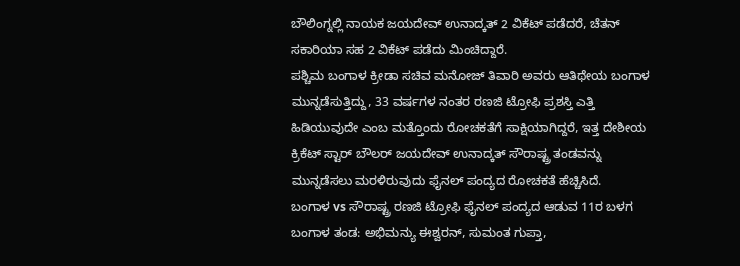ಬೌಲಿಂಗ್ನಲ್ಲಿ ನಾಯಕ ಜಯದೇವ್ ಉನಾದ್ಕತ್ 2 ವಿಕೆಟ್ ಪಡೆದರೆ, ಚೆತನ್ ಸಕಾರಿಯಾ ಸಹ 2 ವಿಕೆಟ್ ಪಡೆದು ಮಿಂಚಿದ್ದಾರೆ.
ಪಶ್ಚಿಮ ಬಂಗಾಳ ಕ್ರೀಡಾ ಸಚಿವ ಮನೋಜ್ ತಿವಾರಿ ಅವರು ಆತಿಥೇಯ ಬಂಗಾಳ ಮುನ್ನಡೆಸುತ್ತಿದ್ದು, 33 ವರ್ಷಗಳ ನಂತರ ರಣಜಿ ಟ್ರೋಫಿ ಪ್ರಶಸ್ತಿ ಎತ್ತಿ ಹಿಡಿಯುವುದೇ ಎಂಬ ಮತ್ತೊಂದು ರೋಚಕತೆಗೆ ಸಾಕ್ಷಿಯಾಗಿದ್ದರೆ, ಇತ್ತ ದೇಶೀಯ ಕ್ರಿಕೆಟ್ ಸ್ಟಾರ್ ಬೌಲರ್ ಜಯದೇವ್ ಉನಾದ್ಕತ್ ಸೌರಾಷ್ಟ್ರ ತಂಡವನ್ನು ಮುನ್ನಡೆಸಲು ಮರಳಿರುವುದು ಫೈನಲ್ ಪಂದ್ಯದ ರೋಚಕತೆ ಹೆಚ್ಚಿಸಿದೆ.
ಬಂಗಾಳ vs ಸೌರಾಷ್ಟ್ರ ರಣಜಿ ಟ್ರೋಫಿ ಫೈನಲ್ ಪಂದ್ಯದ ಆಡುವ 11ರ ಬಳಗ
ಬಂಗಾಳ ತಂಡ: ಅಭಿಮನ್ಯು ಈಶ್ವರನ್, ಸುಮಂತ ಗುಪ್ತಾ,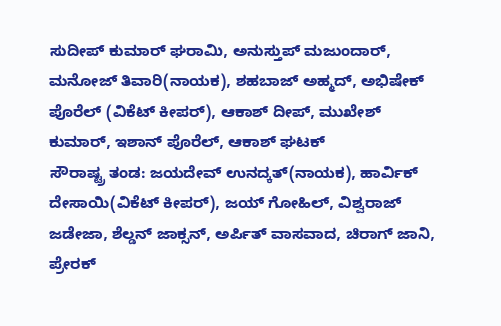ಸುದೀಪ್ ಕುಮಾರ್ ಘರಾಮಿ, ಅನುಸ್ತುಪ್ ಮಜುಂದಾರ್, ಮನೋಜ್ ತಿವಾರಿ(ನಾಯಕ), ಶಹಬಾಜ್ ಅಹ್ಮದ್, ಅಭಿಷೇಕ್ ಪೊರೆಲ್ (ವಿಕೆಟ್ ಕೀಪರ್), ಆಕಾಶ್ ದೀಪ್, ಮುಖೇಶ್ ಕುಮಾರ್, ಇಶಾನ್ ಪೊರೆಲ್, ಆಕಾಶ್ ಘಟಕ್
ಸೌರಾಷ್ಟ್ರ ತಂಡ: ಜಯದೇವ್ ಉನದ್ಕತ್(ನಾಯಕ), ಹಾರ್ವಿಕ್ ದೇಸಾಯಿ(ವಿಕೆಟ್ ಕೀಪರ್), ಜಯ್ ಗೋಹಿಲ್, ವಿಶ್ವರಾಜ್ ಜಡೇಜಾ, ಶೆಲ್ಡನ್ ಜಾಕ್ಸನ್, ಅರ್ಪಿತ್ ವಾಸವಾದ, ಚಿರಾಗ್ ಜಾನಿ, ಪ್ರೇರಕ್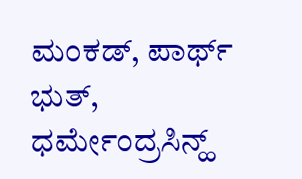ಮಂಕಡ್, ಪಾರ್ಥ್ ಭುತ್, ಧರ್ಮೇಂದ್ರಸಿನ್ಹ್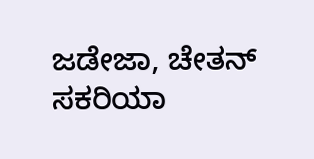ಜಡೇಜಾ, ಚೇತನ್ ಸಕರಿಯಾ